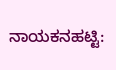ನಾಯಕನಹಟ್ಟಿ: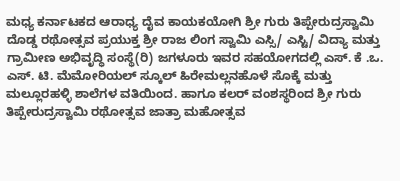ಮಧ್ಯ ಕರ್ನಾಟಕದ ಆರಾಧ್ಯ ದೈವ ಕಾಯಕಯೋಗಿ ಶ್ರೀ ಗುರು ತಿಪ್ಪೇರುದ್ರಸ್ವಾಮಿ ದೊಡ್ಡ ರಥೋತ್ಸವ ಪ್ರಯುಕ್ತ ಶ್ರೀ ರಾಜ ಲಿಂಗ ಸ್ವಾಮಿ ಎಸ್ಸಿ/ ಎಸ್ಟಿ/ ವಿದ್ಯಾ ಮತ್ತು ಗ್ರಾಮೀಣ ಅಭಿವೃದ್ಧಿ ಸಂಸ್ಥೆ(ರಿ) ಜಗಳೂರು ಇವರ ಸಹಯೋಗದಲ್ಲಿ ಎಸ್. ಕೆ .ಒ. ಎಸ್. ಟಿ. ಮೆಮೋರಿಯಲ್ ಸ್ಕೂಲ್ ಹಿರೇಮಲ್ಲನಹೊಳೆ ಸೊಕ್ಕೆ ಮತ್ತು ಮಲ್ಲೂರಹಳ್ಳಿ ಶಾಲೆಗಳ ವತಿಯಿಂದ. ಹಾಗೂ ಕಲರ್ ವಂಶಸ್ಥರಿಂದ ಶ್ರೀ ಗುರು ತಿಪ್ಪೇರುದ್ರಸ್ವಾಮಿ ರಥೋತ್ಸವ ಜಾತ್ರಾ ಮಹೋತ್ಸವ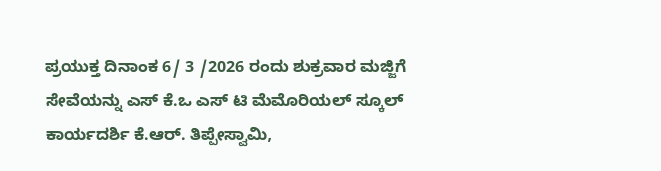ಪ್ರಯುಕ್ತ ದಿನಾಂಕ 6/ 3 /2026 ರಂದು ಶುಕ್ರವಾರ ಮಜ್ಜಿಗೆ ಸೇವೆಯನ್ನು ಎಸ್ ಕೆ.ಒ ಎಸ್ ಟಿ ಮೆಮೊರಿಯಲ್ ಸ್ಕೂಲ್ ಕಾರ್ಯದರ್ಶಿ ಕೆ.ಆರ್. ತಿಪ್ಪೇಸ್ವಾಮಿ,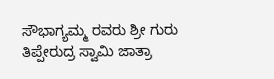ಸೌಭಾಗ್ಯಮ್ಮ ರವರು ಶ್ರೀ ಗುರು ತಿಪ್ಪೇರುದ್ರ ಸ್ವಾಮಿ ಜಾತ್ರಾ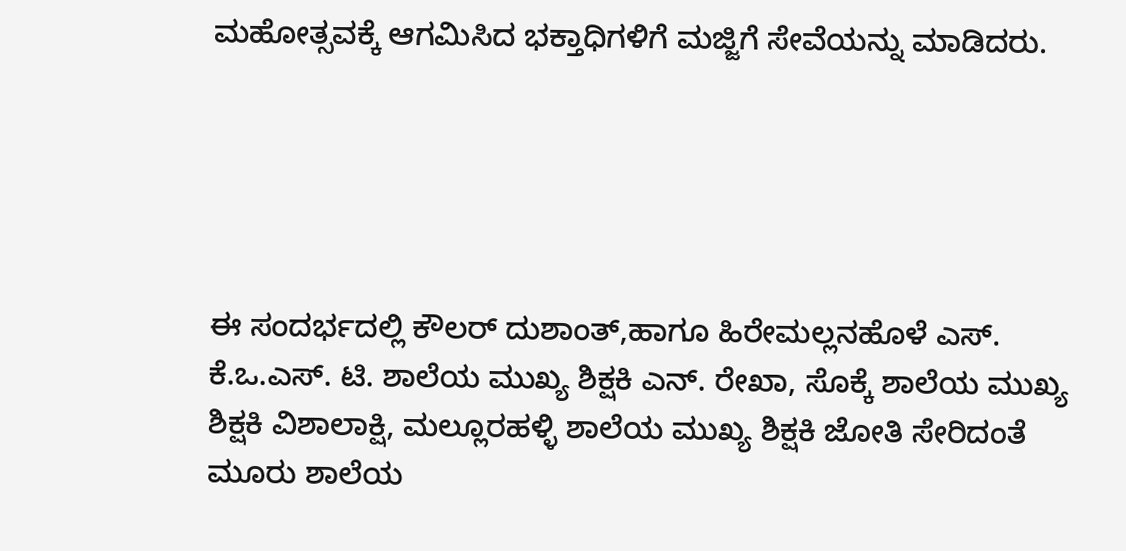ಮಹೋತ್ಸವಕ್ಕೆ ಆಗಮಿಸಿದ ಭಕ್ತಾಧಿಗಳಿಗೆ ಮಜ್ಜಿಗೆ ಸೇವೆಯನ್ನು ಮಾಡಿದರು.





ಈ ಸಂದರ್ಭದಲ್ಲಿ ಕೌಲರ್ ದುಶಾಂತ್,ಹಾಗೂ ಹಿರೇಮಲ್ಲನಹೊಳೆ ಎಸ್. ಕೆ.ಒ.ಎಸ್. ಟಿ. ಶಾಲೆಯ ಮುಖ್ಯ ಶಿಕ್ಷಕಿ ಎನ್. ರೇಖಾ, ಸೊಕ್ಕೆ ಶಾಲೆಯ ಮುಖ್ಯ ಶಿಕ್ಷಕಿ ವಿಶಾಲಾಕ್ಷಿ, ಮಲ್ಲೂರಹಳ್ಳಿ ಶಾಲೆಯ ಮುಖ್ಯ ಶಿಕ್ಷಕಿ ಜೋತಿ ಸೇರಿದಂತೆ ಮೂರು ಶಾಲೆಯ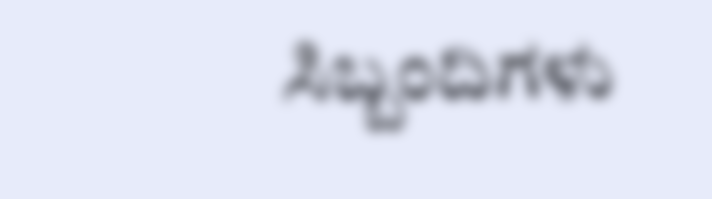ಸಿಬ್ಬಂದಿಗಳು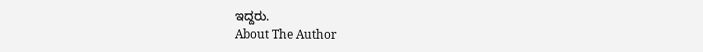ಇದ್ದರು.
About The Author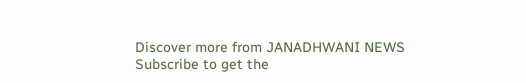Discover more from JANADHWANI NEWS
Subscribe to get the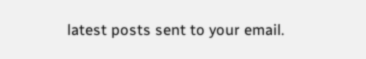latest posts sent to your email.